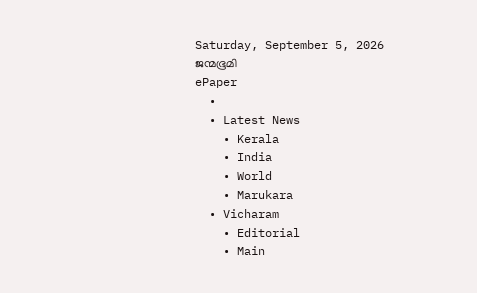Saturday, September 5, 2026
ജന്മഭൂമി
ePaper
  •
  • Latest News
    • Kerala
    • India
    • World
    • Marukara
  • Vicharam
    • Editorial
    • Main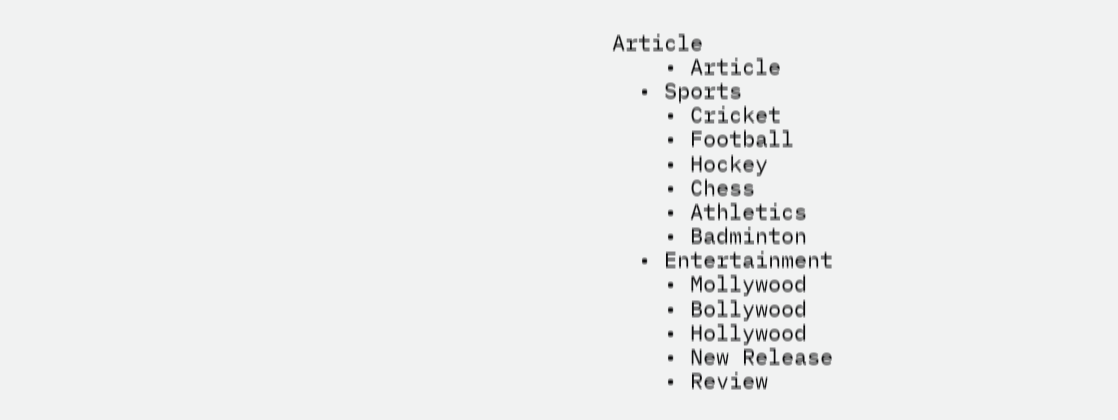Article
    • Article
  • Sports
    • Cricket
    • Football
    • Hockey
    • Chess
    • Athletics
    • Badminton
  • Entertainment
    • Mollywood
    • Bollywood
    • Hollywood
    • New Release
    • Review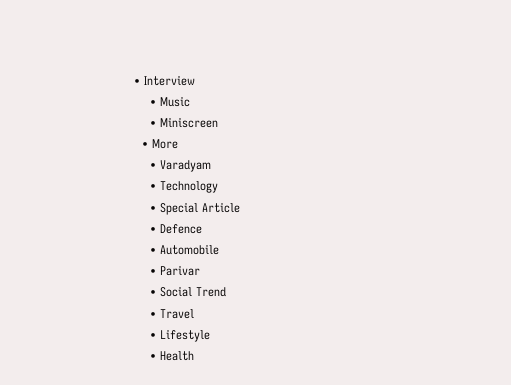• Interview
    • Music
    • Miniscreen
  • More
    • Varadyam
    • Technology
    • Special Article
    • Defence
    • Automobile
    • Parivar
    • Social Trend
    • Travel
    • Lifestyle
    • Health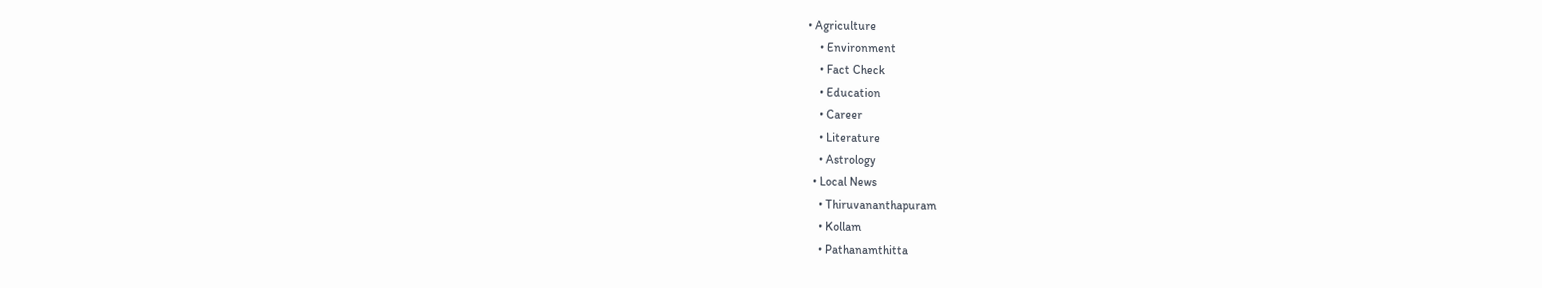• Agriculture
    • Environment
    • Fact Check
    • Education
    • Career
    • Literature
    • Astrology
  • Local News
    • Thiruvananthapuram
    • Kollam
    • Pathanamthitta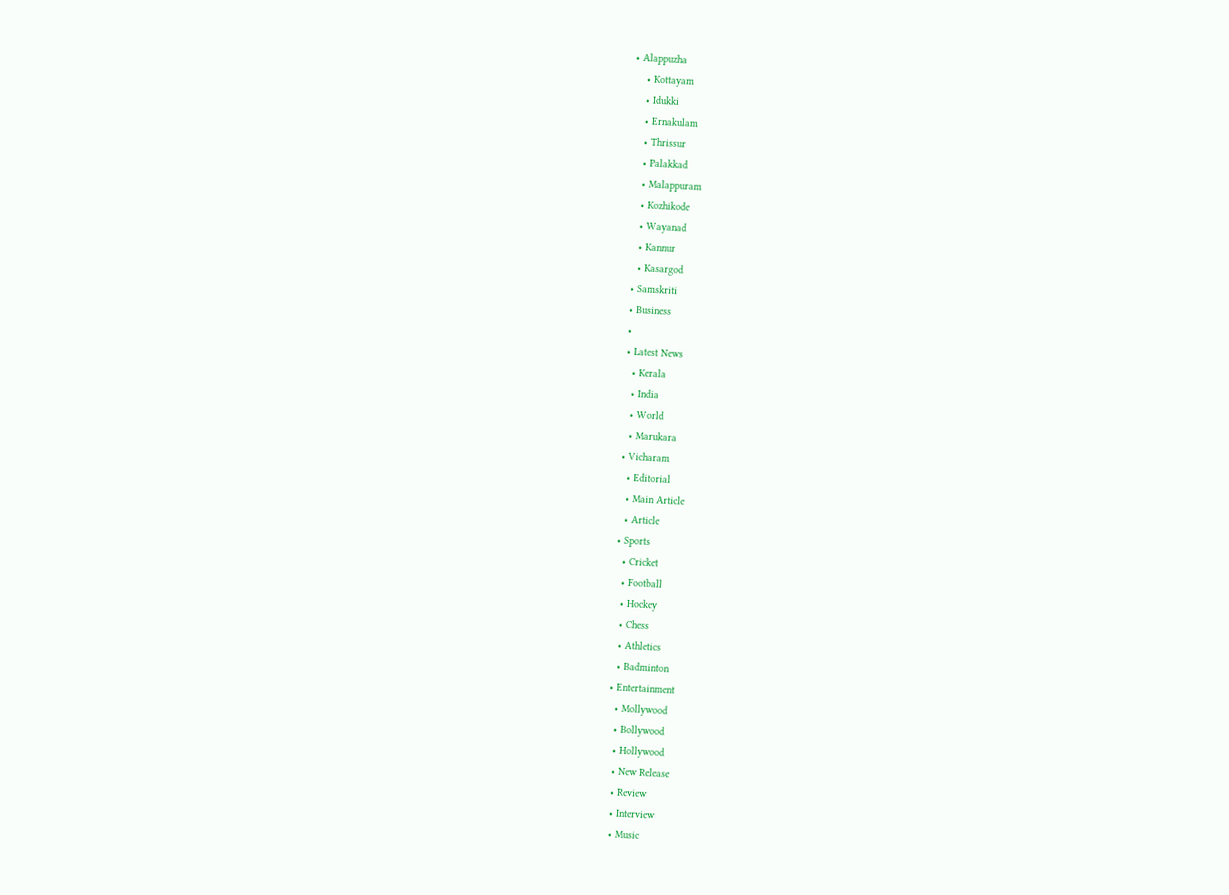• Alappuzha
    • Kottayam
    • Idukki
    • Ernakulam
    • Thrissur
    • Palakkad
    • Malappuram
    • Kozhikode
    • Wayanad
    • Kannur
    • Kasargod
  • Samskriti
  • Business
  •
  • Latest News
    • Kerala
    • India
    • World
    • Marukara
  • Vicharam
    • Editorial
    • Main Article
    • Article
  • Sports
    • Cricket
    • Football
    • Hockey
    • Chess
    • Athletics
    • Badminton
  • Entertainment
    • Mollywood
    • Bollywood
    • Hollywood
    • New Release
    • Review
    • Interview
    • Music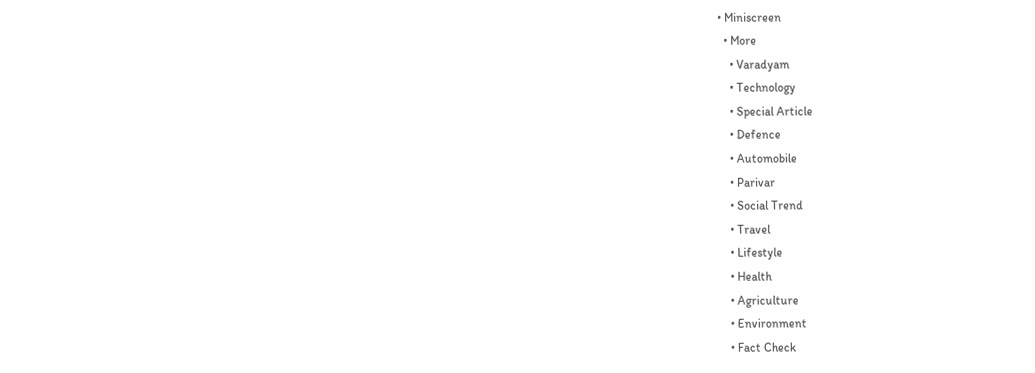• Miniscreen
  • More
    • Varadyam
    • Technology
    • Special Article
    • Defence
    • Automobile
    • Parivar
    • Social Trend
    • Travel
    • Lifestyle
    • Health
    • Agriculture
    • Environment
    • Fact Check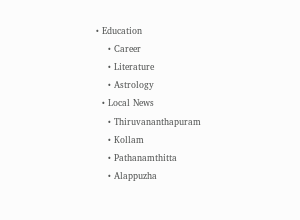• Education
    • Career
    • Literature
    • Astrology
  • Local News
    • Thiruvananthapuram
    • Kollam
    • Pathanamthitta
    • Alappuzha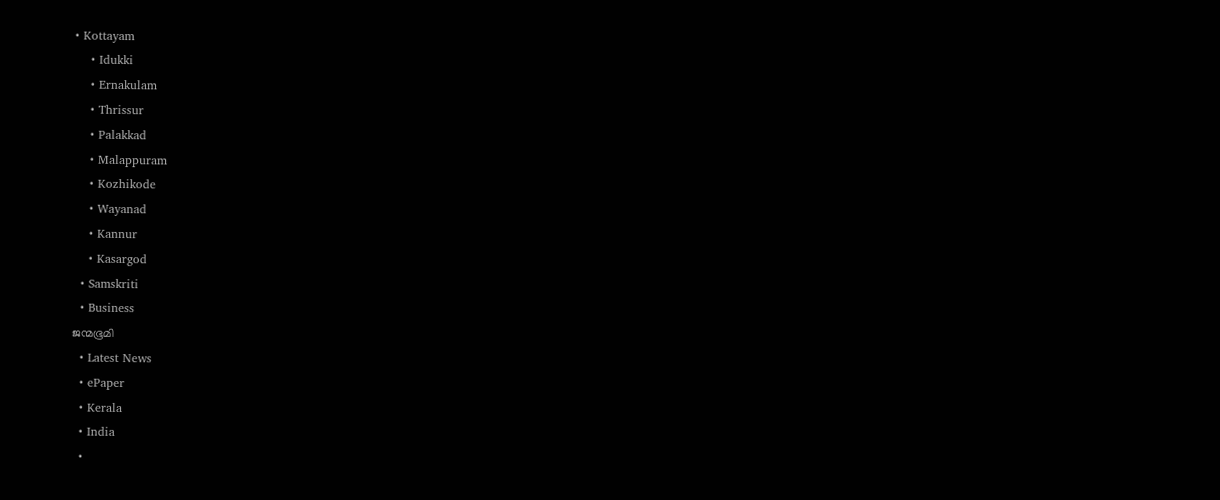• Kottayam
    • Idukki
    • Ernakulam
    • Thrissur
    • Palakkad
    • Malappuram
    • Kozhikode
    • Wayanad
    • Kannur
    • Kasargod
  • Samskriti
  • Business
ജന്മഭൂമി
  • Latest News
  • ePaper
  • Kerala
  • India
  •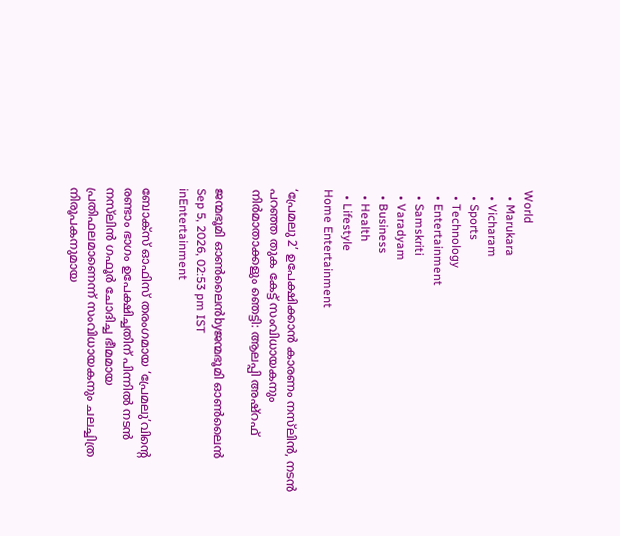World
  • Marukara
  • Vicharam
  • Sports
  • Technology
  • Entertainment
  • Samskriti
  • Varadyam
  • Business
  • Health
  • Lifestyle
Home Entertainment

‘പ്രേമലു 2’ ഉപേക്ഷിക്കാൻ കാരണം നസ്‌ലിൻ, നടൻ പറഞ്ഞ തുക കേട്ട് സംവിധായകനും നിർമാതാക്കളും ഞെട്ടി: ആലപ്പി അഷ്റഫ്

ജന്മഭൂമി ഓണ്‍ലൈന്‍byജന്മഭൂമി ഓണ്‍ലൈന്‍
Sep 5, 2026, 02:53 pm IST
inEntertainment

ബോക്സ് ഓഫിസ് തരംഗമായ ‘പ്രേമലു’വിന്റെ രണ്ടാം ഭാഗം ഉപേക്ഷിച്ചതിന് പിന്നിൽ നടൻ നസ്‍ലിൻ ഗഫൂർ ചോദിച്ച ഭീമമായ പ്രതിഫലമാണെന്ന് സംവിധായകനും ചലച്ചിത്ര നിരൂപകനുമായ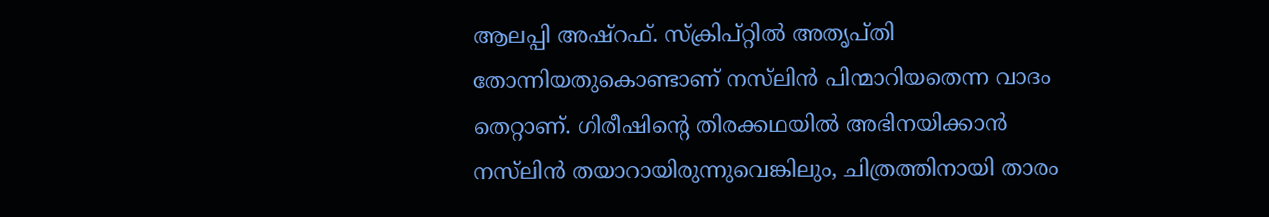ആലപ്പി അഷ്‌റഫ്. സ്ക്രിപ്റ്റിൽ അതൃപ്തി തോന്നിയതുകൊണ്ടാണ് നസ്‍ലിൻ പിന്മാറിയതെന്ന വാദം തെറ്റാണ്. ഗിരീഷിന്റെ തിരക്കഥയിൽ അഭിനയിക്കാൻ നസ്‍ലിൻ തയാറായിരുന്നുവെങ്കിലും, ചിത്രത്തിനായി താരം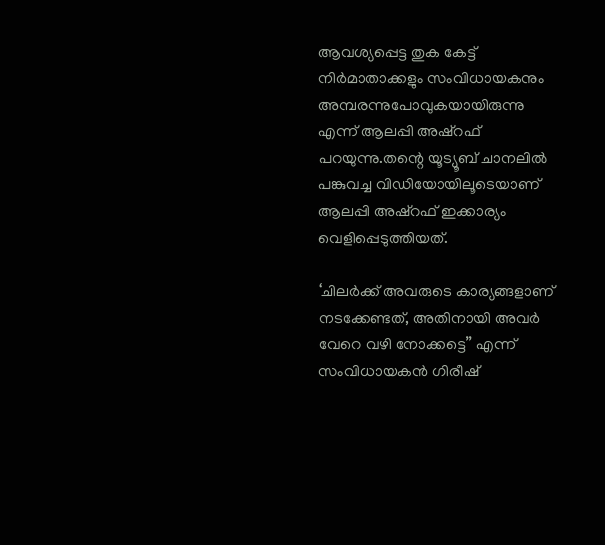ആവശ്യപ്പെട്ട തുക കേട്ട് നിർമാതാക്കളും സംവിധായകനും അമ്പരന്നുപോവുകയായിരുന്നു എന്ന് ആലപ്പി അഷ്‌റഫ് പറയുന്നു.തന്റെ യൂട്യൂബ് ചാനലിൽ പങ്കുവച്ച വിഡിയോയിലൂടെയാണ് ആലപ്പി അഷ്‌റഫ് ഇക്കാര്യം വെളിപ്പെടുത്തിയത്.

‘ചിലർക്ക് അവരുടെ കാര്യങ്ങളാണ് നടക്കേണ്ടത്, അതിനായി അവർ വേറെ വഴി നോക്കട്ടെ’’ എന്ന് സംവിധായകൻ ഗിരീഷ്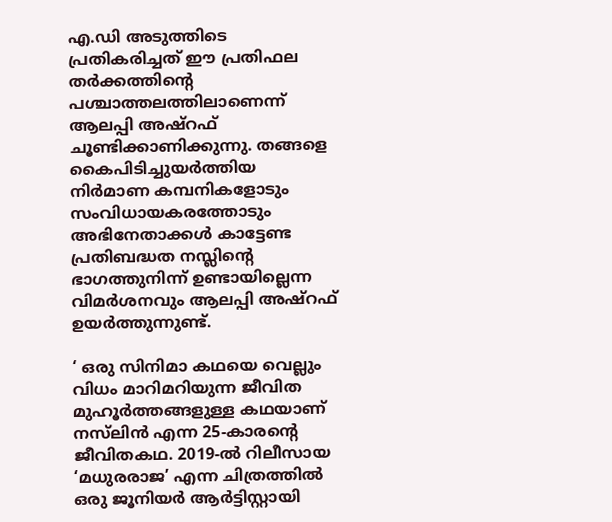എ.ഡി അടുത്തിടെ പ്രതികരിച്ചത് ഈ പ്രതിഫല തർക്കത്തിന്റെ പശ്ചാത്തലത്തിലാണെന്ന് ആലപ്പി അഷ്‌റഫ് ചൂണ്ടിക്കാണിക്കുന്നു. തങ്ങളെ കൈപിടിച്ചുയർത്തിയ നിർമാണ കമ്പനികളോടും സംവിധായകരത്തോടും അഭിനേതാക്കൾ കാട്ടേണ്ട പ്രതിബദ്ധത നസ്ലിന്റെ ഭാഗത്തുനിന്ന് ഉണ്ടായില്ലെന്ന വിമർശനവും ആലപ്പി അഷ്‌റഫ് ഉയർത്തുന്നുണ്ട്.

‘ ഒരു സിനിമാ കഥയെ വെല്ലും വിധം മാറിമറിയുന്ന ജീവിത മുഹൂർത്തങ്ങളുള്ള കഥയാണ് നസ്‍ലിൻ എന്ന 25-കാരന്റെ ജീവിതകഥ. 2019-ൽ റിലീസായ ‘മധുരരാജ’ എന്ന ചിത്രത്തിൽ ഒരു ജൂനിയർ ആർട്ടിസ്റ്റായി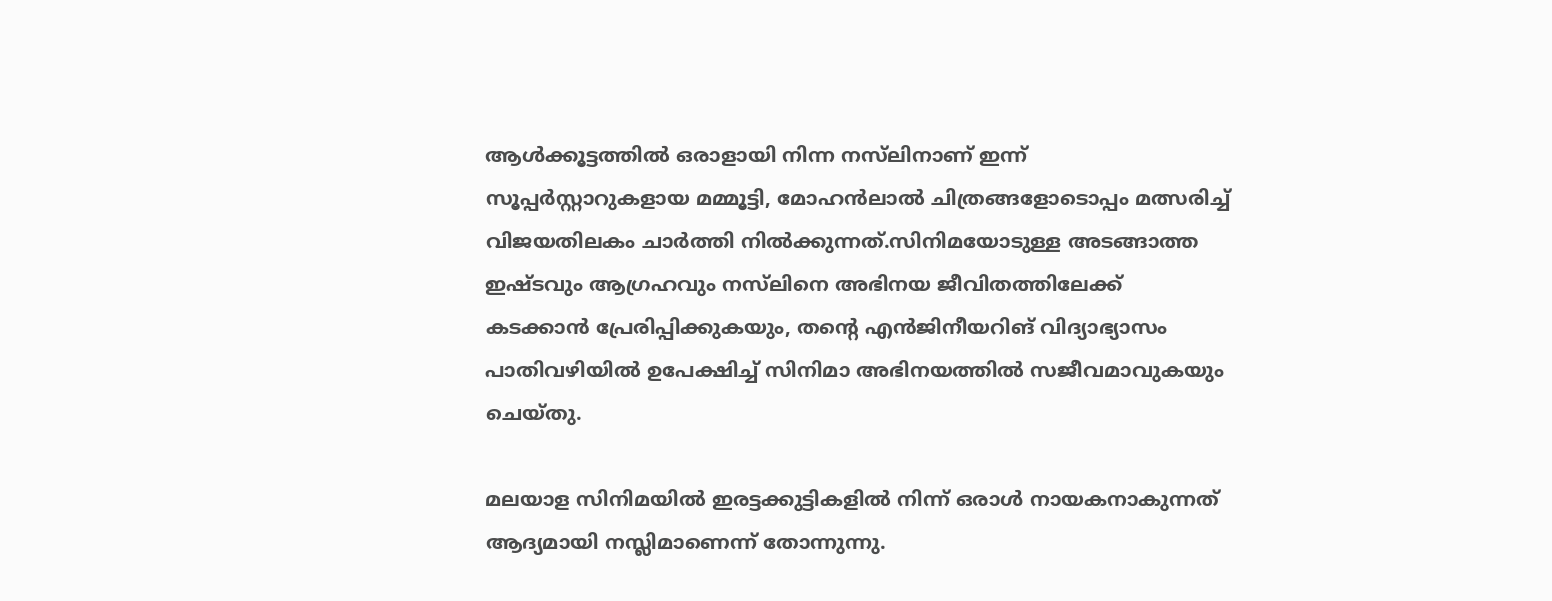ആൾക്കൂട്ടത്തിൽ ഒരാളായി നിന്ന നസ്‍ലിനാണ് ഇന്ന് സൂപ്പർസ്റ്റാറുകളായ മമ്മൂട്ടി, മോഹൻലാൽ ചിത്രങ്ങളോടൊപ്പം മത്സരിച്ച് വിജയതിലകം ചാർത്തി നിൽക്കുന്നത്.സിനിമയോടുള്ള അടങ്ങാത്ത ഇഷ്ടവും ആഗ്രഹവും നസ്‍ലിനെ അഭിനയ ജീവിതത്തിലേക്ക് കടക്കാൻ പ്രേരിപ്പിക്കുകയും, തന്റെ എൻജിനീയറിങ് വിദ്യാഭ്യാസം പാതിവഴിയിൽ ഉപേക്ഷിച്ച് സിനിമാ അഭിനയത്തിൽ സജീവമാവുകയും ചെയ്തു.

മലയാള സിനിമയിൽ ഇരട്ടക്കുട്ടികളിൽ നിന്ന് ഒരാൾ നായകനാകുന്നത് ആദ്യമായി നസ്ലിമാണെന്ന് തോന്നുന്നു.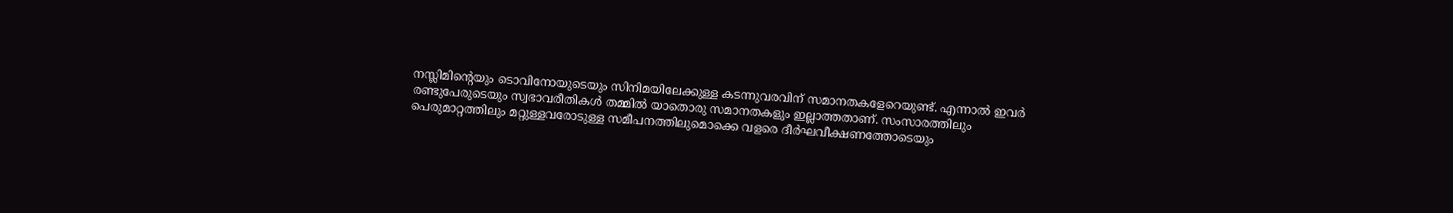നസ്ലിമിന്റെയും ടൊവിനോയുടെയും സിനിമയിലേക്കുള്ള കടന്നുവരവിന് സമാനതകളേറെയുണ്ട്. എന്നാൽ ഇവർ രണ്ടുപേരുടെയും സ്വഭാവരീതികൾ തമ്മിൽ യാതൊരു സമാനതകളും ഇല്ലാത്തതാണ്. സംസാരത്തിലും പെരുമാറ്റത്തിലും മറ്റുള്ളവരോടുള്ള സമീപനത്തിലുമൊക്കെ വളരെ ദീർഘവീക്ഷണത്തോടെയും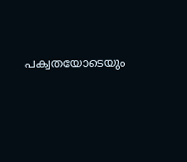പക്വതയോടെയും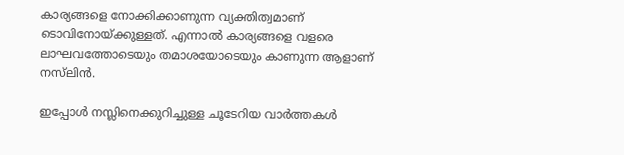കാര്യങ്ങളെ നോക്കിക്കാണുന്ന വ്യക്തിത്വമാണ് ടൊവിനോയ്‌ക്കുള്ളത്. എന്നാൽ കാര്യങ്ങളെ വളരെ ലാഘവത്തോടെയും തമാശയോടെയും കാണുന്ന ആളാണ് നസ്‍ലിൻ.

ഇപ്പോൾ നസ്ലിനെക്കുറിച്ചുള്ള ചൂടേറിയ വാർത്തകൾ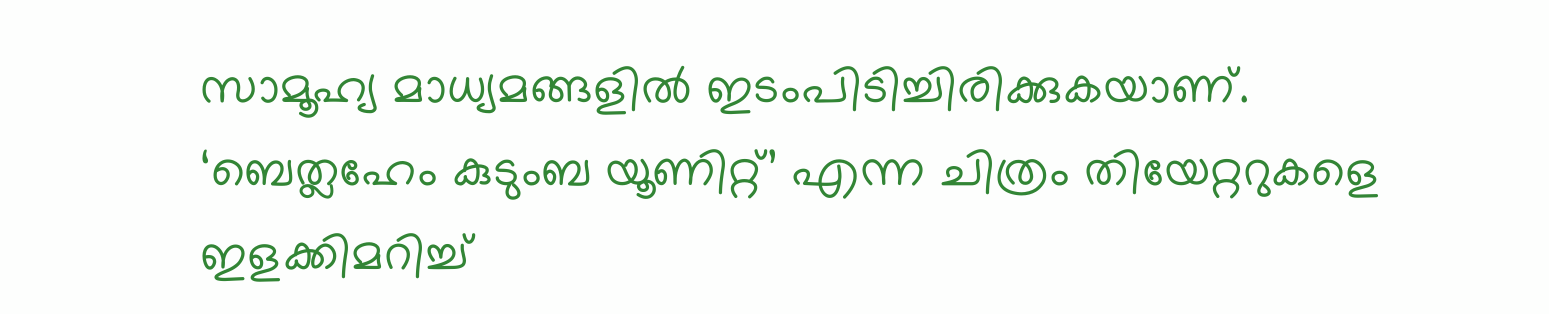സാമൂഹ്യ മാധ്യമങ്ങളിൽ ഇടംപിടിച്ചിരിക്കുകയാണ്. ‘ബെത്ലഹേം കുടുംബ യൂണിറ്റ്’ എന്ന ചിത്രം തിയേറ്ററുകളെ ഇളക്കിമറിച്ച്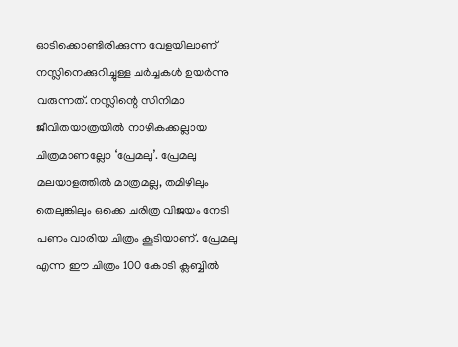ഓടിക്കൊണ്ടിരിക്കുന്ന വേളയിലാണ് നസ്ലിനെക്കുറിച്ചുള്ള ചർച്ചകൾ ഉയർന്നു വരുന്നത്. നസ്ലിന്റെ സിനിമാ ജീവിതയാത്രയിൽ നാഴികക്കല്ലായ ചിത്രമാണല്ലോ ‘പ്രേമലു’. പ്രേമലു മലയാളത്തിൽ മാത്രമല്ല, തമിഴിലും തെലുങ്കിലും ഒക്കെ ചരിത്ര വിജയം നേടി പണം വാരിയ ചിത്രം കൂടിയാണ്. പ്രേമലു എന്ന ഈ ചിത്രം 100 കോടി ക്ലബ്ബിൽ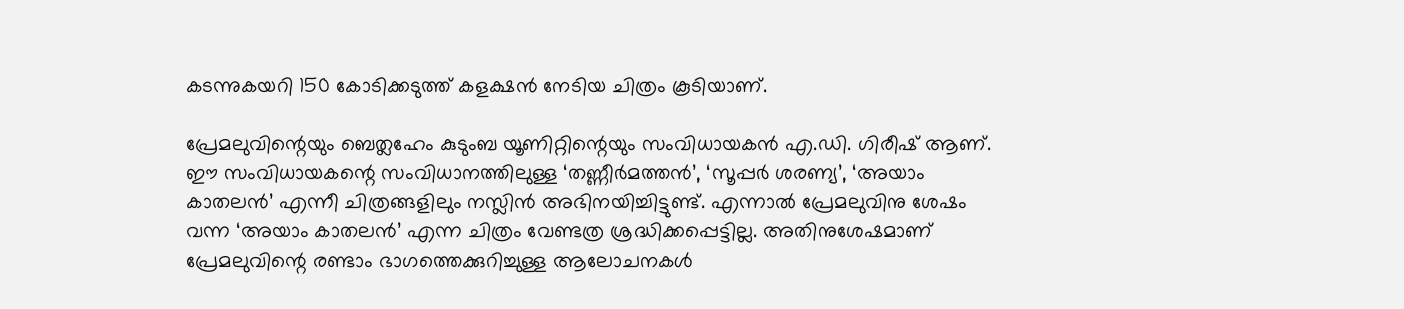കടന്നുകയറി 150 കോടിക്കടുത്ത് കളക്ഷൻ നേടിയ ചിത്രം കൂടിയാണ്.

പ്രേമലുവിന്റെയും ബെത്ലഹേം കുടുംബ യൂണിറ്റിന്റെയും സംവിധായകൻ എ.ഡി. ഗിരീഷ് ആണ്. ഈ സംവിധായകന്റെ സംവിധാനത്തിലുള്ള ‘തണ്ണീർമത്തൻ’, ‘സൂപ്പർ ശരണ്യ’, ‘അയാം കാതലൻ’ എന്നീ ചിത്രങ്ങളിലും നസ്ലിൻ അഭിനയിച്ചിട്ടുണ്ട്. എന്നാൽ പ്രേമലുവിനു ശേഷം വന്ന ‘അയാം കാതലൻ’ എന്ന ചിത്രം വേണ്ടത്ര ശ്രദ്ധിക്കപ്പെട്ടില്ല. അതിനുശേഷമാണ് പ്രേമലുവിന്റെ രണ്ടാം ഭാഗത്തെക്കുറിച്ചുള്ള ആലോചനകൾ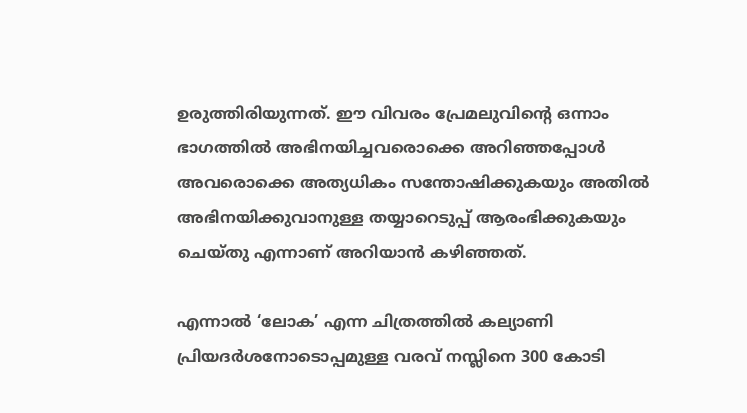ഉരുത്തിരിയുന്നത്. ഈ വിവരം പ്രേമലുവിന്റെ ഒന്നാം ഭാഗത്തിൽ അഭിനയിച്ചവരൊക്കെ അറിഞ്ഞപ്പോൾ അവരൊക്കെ അത്യധികം സന്തോഷിക്കുകയും അതിൽ അഭിനയിക്കുവാനുള്ള തയ്യാറെടുപ്പ് ആരംഭിക്കുകയും ചെയ്തു എന്നാണ് അറിയാൻ കഴിഞ്ഞത്.

എന്നാൽ ‘ലോക’ എന്ന ചിത്രത്തിൽ കല്യാണി പ്രിയദർശനോടൊപ്പമുള്ള വരവ് നസ്ലിനെ 300 കോടി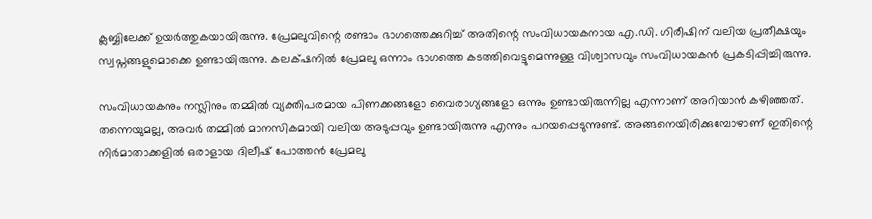ക്ലബ്ബിലേക്ക് ഉയർത്തുകയായിരുന്നു. പ്രേമലുവിന്റെ രണ്ടാം ഭാഗത്തെക്കുറിച്ച് അതിന്റെ സംവിധായകനായ എ.ഡി. ഗിരീഷിന് വലിയ പ്രതീക്ഷയും സ്വപ്നങ്ങളുമൊക്കെ ഉണ്ടായിരുന്നു. കലക്‌ഷനിൽ പ്രേമലു ഒന്നാം ഭാഗത്തെ കടത്തിവെട്ടുമെന്നുള്ള വിശ്വാസവും സംവിധായകൻ പ്രകടിപ്പിച്ചിരുന്നു.

സംവിധായകനും നസ്ലിനും തമ്മിൽ വ്യക്തിപരമായ പിണക്കങ്ങളോ വൈരാഗ്യങ്ങളോ ഒന്നും ഉണ്ടായിരുന്നില്ല എന്നാണ് അറിയാൻ കഴിഞ്ഞത്. തന്നെയുമല്ല, അവർ തമ്മിൽ മാനസികമായി വലിയ അടുപ്പവും ഉണ്ടായിരുന്നു എന്നും പറയപ്പെടുന്നുണ്ട്. അങ്ങനെയിരിക്കുമ്പോഴാണ് ഇതിന്റെ നിർമാതാക്കളിൽ ഒരാളായ ദിലീഷ് പോത്തൻ പ്രേമലു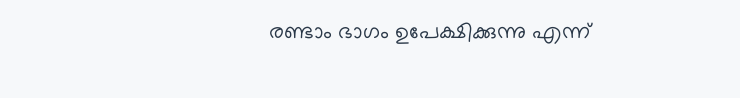രണ്ടാം ഭാഗം ഉപേക്ഷിക്കുന്നു എന്ന്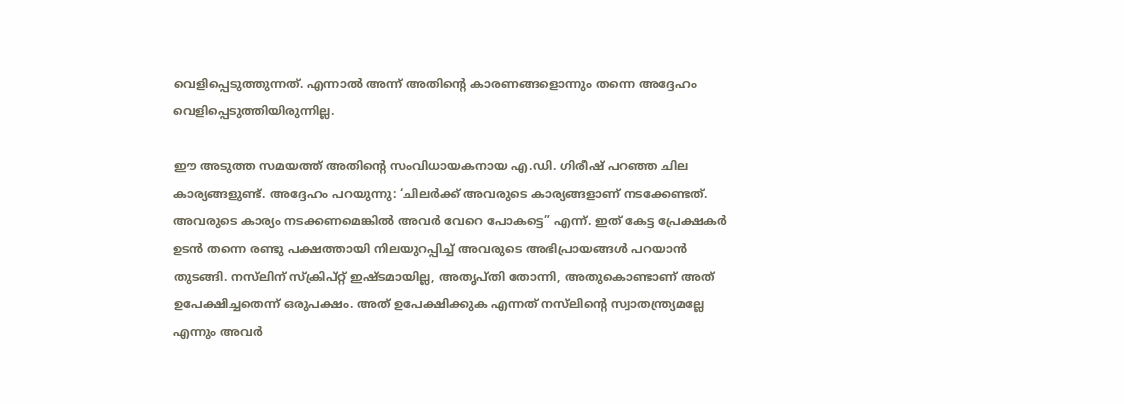വെളിപ്പെടുത്തുന്നത്. എന്നാൽ അന്ന് അതിന്റെ കാരണങ്ങളൊന്നും തന്നെ അദ്ദേഹം വെളിപ്പെടുത്തിയിരുന്നില്ല.

ഈ അടുത്ത സമയത്ത് അതിന്റെ സംവിധായകനായ എ.ഡി. ഗിരീഷ് പറഞ്ഞ ചില കാര്യങ്ങളുണ്ട്. അദ്ദേഹം പറയുന്നു: ‘ചിലർക്ക് അവരുടെ കാര്യങ്ങളാണ് നടക്കേണ്ടത്. അവരുടെ കാര്യം നടക്കണമെങ്കിൽ അവർ വേറെ പോകട്ടെ” എന്ന്. ഇത് കേട്ട പ്രേക്ഷകർ ഉടൻ തന്നെ രണ്ടു പക്ഷത്തായി നിലയുറപ്പിച്ച് അവരുടെ അഭിപ്രായങ്ങൾ പറയാൻ തുടങ്ങി. നസ്‍ലിന് സ്ക്രിപ്റ്റ് ഇഷ്ടമായില്ല, അതൃപ്തി തോന്നി, അതുകൊണ്ടാണ് അത് ഉപേക്ഷിച്ചതെന്ന് ഒരുപക്ഷം. അത് ഉപേക്ഷിക്കുക എന്നത് നസ്‍ലിന്റെ സ്വാതന്ത്ര്യമല്ലേ എന്നും അവർ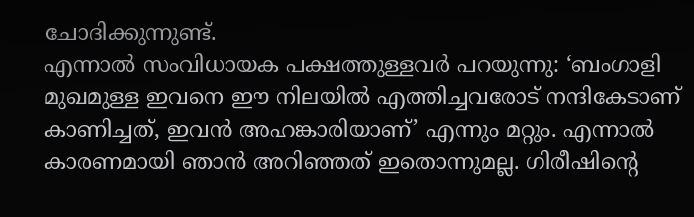ചോദിക്കുന്നുണ്ട്.
എന്നാൽ സംവിധായക പക്ഷത്തുള്ളവർ പറയുന്നു: ‘ബംഗാളി മുഖമുള്ള ഇവനെ ഈ നിലയിൽ എത്തിച്ചവരോട് നന്ദികേടാണ് കാണിച്ചത്, ഇവൻ അഹങ്കാരിയാണ്’ എന്നും മറ്റും. എന്നാൽ കാരണമായി ഞാൻ അറിഞ്ഞത് ഇതൊന്നുമല്ല. ഗിരീഷിന്റെ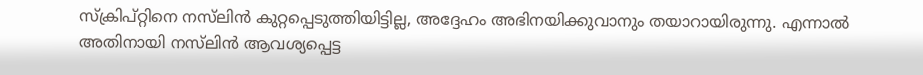സ്ക്രിപ്റ്റിനെ നസ്‍ലിൻ കുറ്റപ്പെടുത്തിയിട്ടില്ല, അദ്ദേഹം അഭിനയിക്കുവാനും തയാറായിരുന്നു. എന്നാൽ അതിനായി നസ്‍ലിൻ ആവശ്യപ്പെട്ട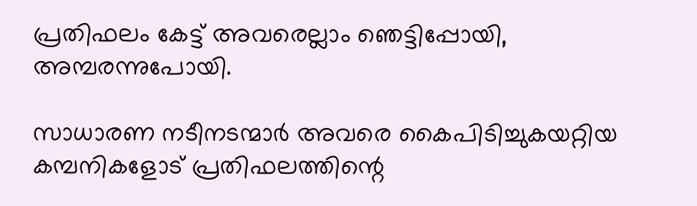പ്രതിഫലം കേട്ട് അവരെല്ലാം ഞെട്ടിപ്പോയി, അമ്പരന്നുപോയി.

സാധാരണ നടീനടന്മാർ അവരെ കൈപിടിച്ചുകയറ്റിയ കമ്പനികളോട് പ്രതിഫലത്തിന്റെ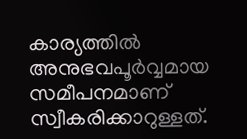കാര്യത്തിൽ അനുഭവപൂർവ്വമായ സമീപനമാണ് സ്വീകരിക്കാറുള്ളത്.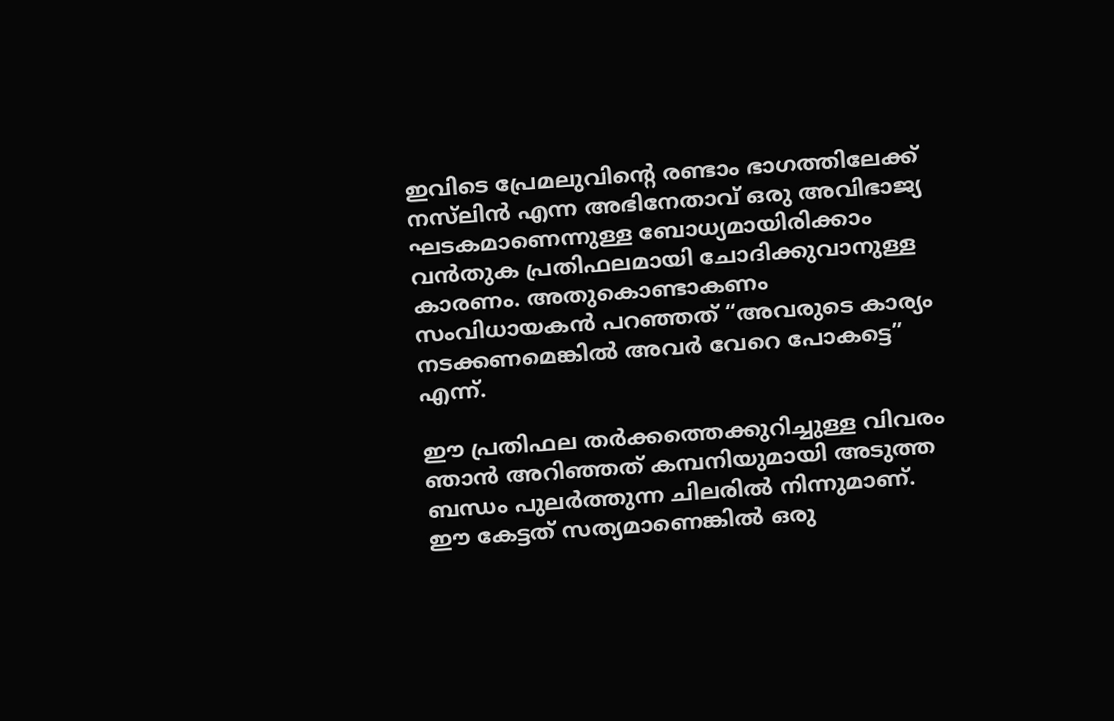ഇവിടെ പ്രേമലുവിന്റെ രണ്ടാം ഭാഗത്തിലേക്ക് നസ്‍ലിൻ എന്ന അഭിനേതാവ് ഒരു അവിഭാജ്യ ഘടകമാണെന്നുള്ള ബോധ്യമായിരിക്കാം വൻതുക പ്രതിഫലമായി ചോദിക്കുവാനുള്ള കാരണം. അതുകൊണ്ടാകണം സംവിധായകൻ പറഞ്ഞത് “അവരുടെ കാര്യം നടക്കണമെങ്കിൽ അവർ വേറെ പോകട്ടെ” എന്ന്.

ഈ പ്രതിഫല തർക്കത്തെക്കുറിച്ചുള്ള വിവരം ഞാൻ അറിഞ്ഞത് കമ്പനിയുമായി അടുത്ത ബന്ധം പുലർത്തുന്ന ചിലരിൽ നിന്നുമാണ്. ഈ കേട്ടത് സത്യമാണെങ്കിൽ ഒരു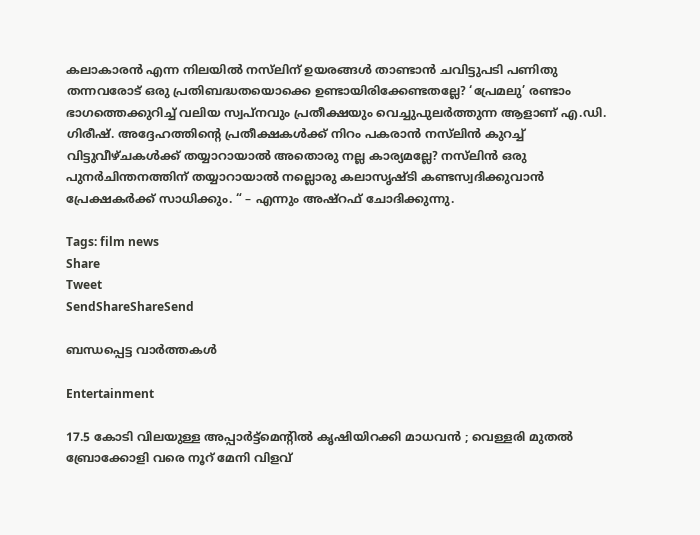കലാകാരൻ എന്ന നിലയിൽ നസ്‍ലിന് ഉയരങ്ങൾ താണ്ടാൻ ചവിട്ടുപടി പണിതു തന്നവരോട് ഒരു പ്രതിബദ്ധതയൊക്കെ ഉണ്ടായിരിക്കേണ്ടതല്ലേ? ‘പ്രേമലു’ രണ്ടാം ഭാഗത്തെക്കുറിച്ച് വലിയ സ്വപ്നവും പ്രതീക്ഷയും വെച്ചുപുലർത്തുന്ന ആളാണ് എ.ഡി. ഗിരീഷ്. അദ്ദേഹത്തിന്റെ പ്രതീക്ഷകൾക്ക് നിറം പകരാൻ നസ്‍ലിൻ കുറച്ച് വിട്ടുവീഴ്ചകൾക്ക് തയ്യാറായാൽ അതൊരു നല്ല കാര്യമല്ലേ? നസ്‍ലിൻ ഒരു പുനർചിന്തനത്തിന് തയ്യാറായാൽ നല്ലൊരു കലാസൃഷ്ടി കണ്ടസ്വദിക്കുവാൻ പ്രേക്ഷകർക്ക് സാധിക്കും. “ – എന്നും അഷ്റഫ് ചോദിക്കുന്നു.

Tags: film news
Share
Tweet
SendShareShareSend

ബന്ധപ്പെട്ട വാര്‍ത്തകള്‍

Entertainment

17.5 കോടി വിലയുള്ള അപ്പാർട്ട്മെന്റിൽ കൃഷിയിറക്കി മാധവൻ ; വെള്ളരി മുതൽ ബ്രോക്കോളി വരെ നൂറ് മേനി വിളവ്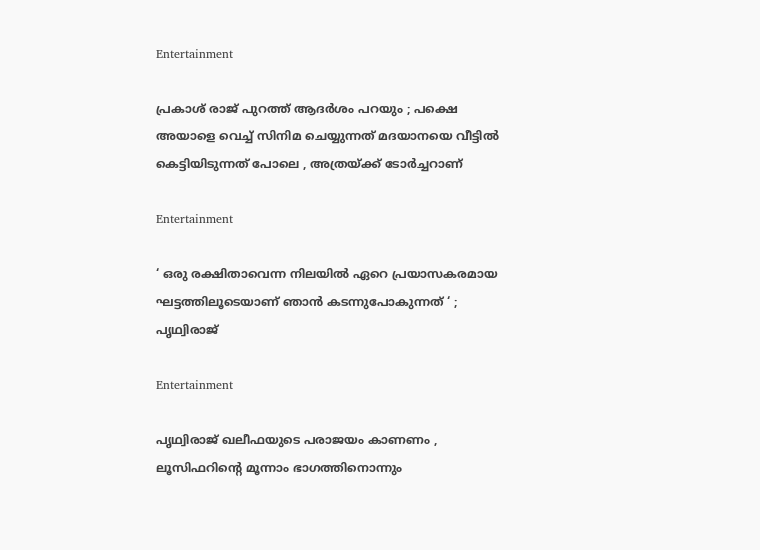Entertainment

പ്രകാശ് രാജ് പുറത്ത് ആദർശം പറയും ; പക്ഷെ അയാളെ വെച്ച് സിനിമ ചെയ്യുന്നത് മദയാനയെ വീ‌ട്ടിൽ കെട്ടിയിടുന്നത് പോലെ , അത്രയ്‌ക്ക് ടോർച്ചറാണ്

Entertainment

‘ ഒരു രക്ഷിതാവെന്ന നിലയിൽ ഏറെ പ്രയാസകരമായ ഘട്ടത്തിലൂടെയാണ് ഞാൻ കടന്നുപോകുന്നത് ‘ ; പൃഥ്വിരാജ്

Entertainment

പൃഥ്വിരാജ് ഖലീഫയുടെ പരാജയം കാണണം , ലൂസിഫറിന്റെ മൂന്നാം ഭാഗത്തിനൊന്നും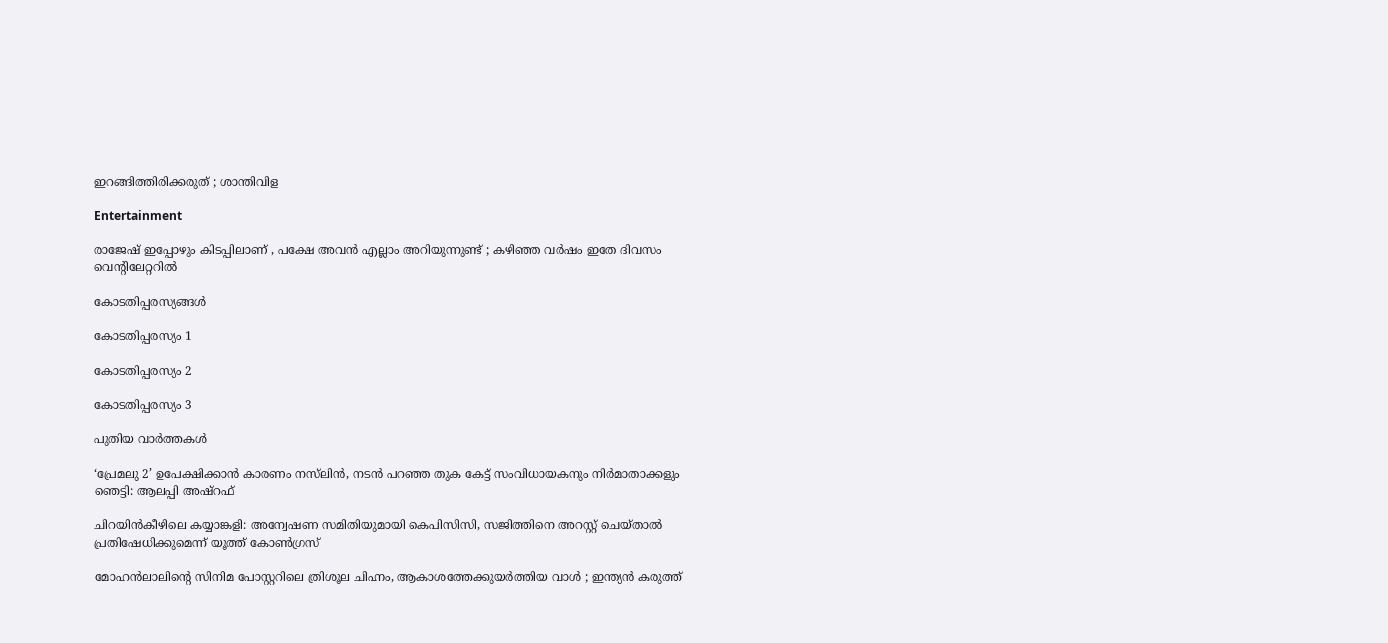ഇറങ്ങിത്തിരിക്കരുത് ; ശാന്തിവിള

Entertainment

രാജേഷ് ഇപ്പോഴും കിടപ്പിലാണ് , പക്ഷേ അവൻ എല്ലാം അറിയുന്നുണ്ട് ; കഴിഞ്ഞ വർഷം ഇതേ ദിവസം വെന്റിലേറ്ററിൽ

കോടതിപ്പരസ്യങ്ങള്‍

കോടതിപ്പരസ്യം 1

കോടതിപ്പരസ്യം 2

കോടതിപ്പരസ്യം 3

പുതിയ വാര്‍ത്തകള്‍

‘പ്രേമലു 2’ ഉപേക്ഷിക്കാൻ കാരണം നസ്‌ലിൻ, നടൻ പറഞ്ഞ തുക കേട്ട് സംവിധായകനും നിർമാതാക്കളും ഞെട്ടി: ആലപ്പി അഷ്റഫ്

ചിറയിൻകീഴിലെ കയ്യാങ്കളി: അന്വേഷണ സമിതിയുമായി കെപിസിസി, സജിത്തിനെ അറസ്റ്റ് ചെയ്‌താൽ പ്രതിഷേധിക്കുമെന്ന് യൂത്ത് കോൺഗ്രസ്

മോഹൻലാലിന്റെ സിനിമ പോസ്റ്ററിലെ ത്രിശൂല ചിഹ്നം, ആകാശത്തേക്കുയർത്തിയ വാൾ ; ഇന്ത്യൻ കരുത്ത്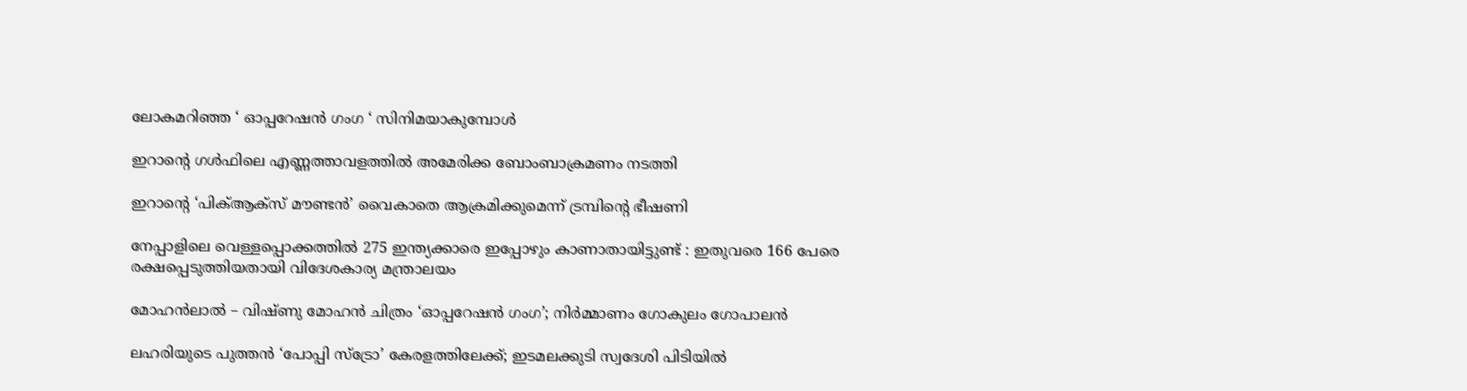ലോകമറിഞ്ഞ ‘ ഓപ്പറേഷൻ ഗംഗ ‘ സിനിമയാകുമ്പോൾ

ഇറാന്റെ ഗൾഫിലെ എണ്ണത്താവളത്തിൽ അമേരിക്ക ബോംബാക്രമണം നടത്തി

ഇറാന്റെ ‘പിക്ആക്‌സ് മൗണ്ടൻ’ വൈകാതെ ആക്രമിക്കുമെന്ന് ട്രമ്പിന്റെ ഭീഷണി

നേപ്പാളിലെ വെള്ളപ്പൊക്കത്തിൽ 275 ഇന്ത്യക്കാരെ ഇപ്പോഴും കാണാതായിട്ടുണ്ട് : ഇതുവരെ 166 പേരെ രക്ഷപ്പെടുത്തിയതായി വിദേശകാര്യ മന്ത്രാലയം

മോഹൻലാൽ – വിഷ്ണു മോഹൻ ചിത്രം ‘ഓപ്പറേഷൻ ഗംഗ’; നിർമ്മാണം ഗോകുലം ഗോപാലൻ

ലഹരിയുടെ പുത്തന്‍ ‘പോപ്പി സ്‌ട്രോ’ കേരളത്തിലേക്ക്; ഇടമലക്കുടി സ്വദേശി പിടിയില്‍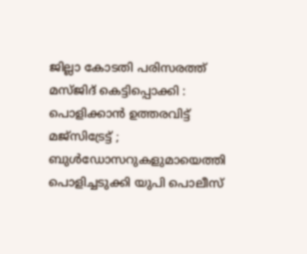ജില്ലാ കോടതി പരിസരത്ത് മസ്ജിദ് കെട്ടിപ്പൊക്കി : പൊളിക്കാൻ ഉത്തരവിട്ട് മജ്സിട്രേട്ട് ; ബുൾഡോസറുകളുമായെത്തി പൊളിച്ചടുക്കി യുപി പൊലീസ്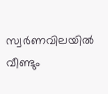സ്വർണവിലയിൽ വീണ്ടും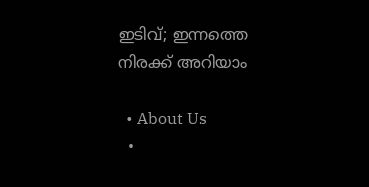ഇടിവ്; ഇന്നത്തെ നിരക്ക് അറിയാം

  • About Us
  •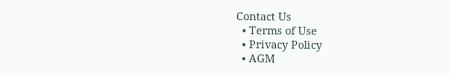Contact Us
  • Terms of Use
  • Privacy Policy
  • AGM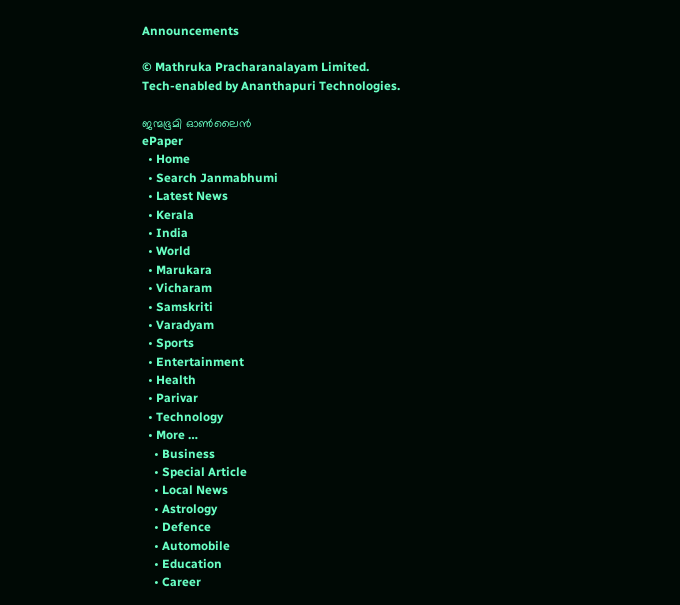Announcements

© Mathruka Pracharanalayam Limited.
Tech-enabled by Ananthapuri Technologies.

ജന്മഭൂമി ഓണ്‍ലൈന്‍
ePaper
  • Home
  • Search Janmabhumi
  • Latest News
  • Kerala
  • India
  • World
  • Marukara
  • Vicharam
  • Samskriti
  • Varadyam
  • Sports
  • Entertainment
  • Health
  • Parivar
  • Technology
  • More …
    • Business
    • Special Article
    • Local News
    • Astrology
    • Defence
    • Automobile
    • Education
    • Career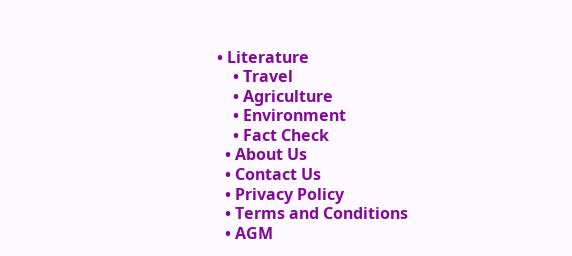• Literature
    • Travel
    • Agriculture
    • Environment
    • Fact Check
  • About Us
  • Contact Us
  • Privacy Policy
  • Terms and Conditions
  • AGM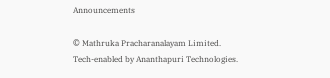Announcements

© Mathruka Pracharanalayam Limited.
Tech-enabled by Ananthapuri Technologies.